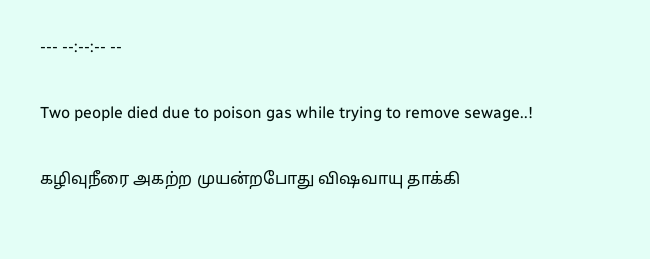--- --:--:-- --

Two people died due to poison gas while trying to remove sewage..!

கழிவுநீரை அகற்ற முயன்றபோது விஷவாயு தாக்கி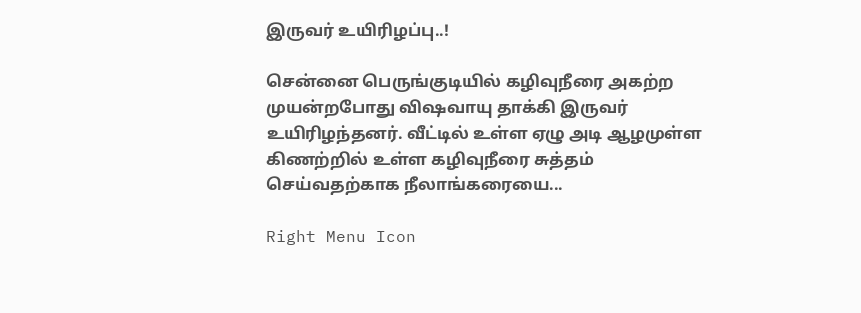இருவர் உயிரிழப்பு..!

சென்னை பெருங்குடியில் கழிவுநீரை அகற்ற முயன்றபோது விஷவாயு தாக்கி இருவர் உயிரிழந்தனர். வீட்டில் உள்ள ஏழு அடி ஆழமுள்ள கிணற்றில் உள்ள கழிவுநீரை சுத்தம் செய்வதற்காக நீலாங்கரையை...

Right Menu Icon